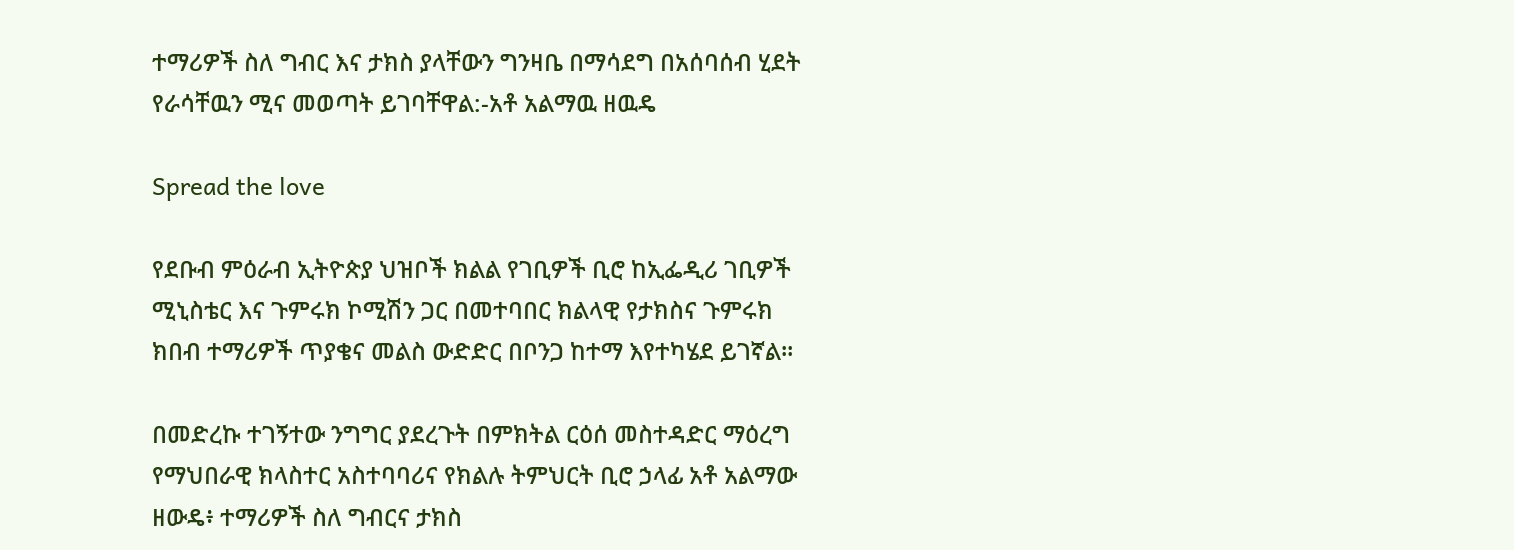ተማሪዎች ስለ ግብር እና ታክስ ያላቸውን ግንዛቤ በማሳደግ በአሰባሰብ ሂደት የራሳቸዉን ሚና መወጣት ይገባቸዋል:-አቶ አልማዉ ዘዉዴ

Spread the love

የደቡብ ምዕራብ ኢትዮጵያ ህዝቦች ክልል የገቢዎች ቢሮ ከኢፌዲሪ ገቢዎች ሚኒስቴር እና ጉምሩክ ኮሚሽን ጋር በመተባበር ክልላዊ የታክስና ጉምሩክ ክበብ ተማሪዎች ጥያቄና መልስ ውድድር በቦንጋ ከተማ እየተካሄደ ይገኛል።

በመድረኩ ተገኝተው ንግግር ያደረጉት በምክትል ርዕሰ መስተዳድር ማዕረግ የማህበራዊ ክላስተር አስተባባሪና የክልሉ ትምህርት ቢሮ ኃላፊ አቶ አልማው ዘውዴ፥ ተማሪዎች ስለ ግብርና ታክስ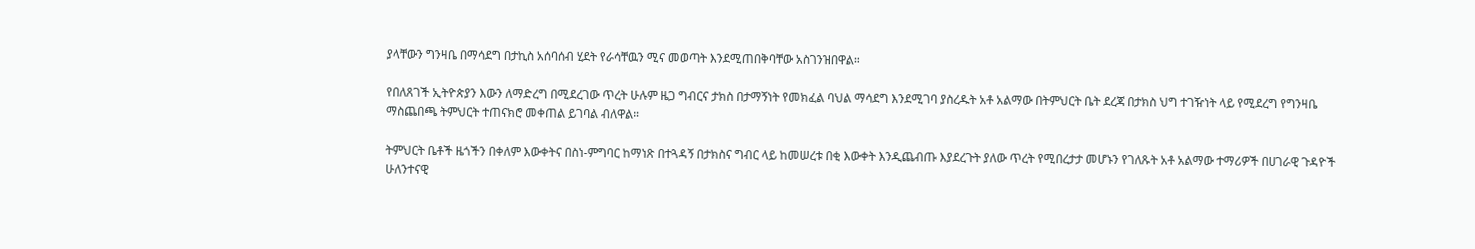ያላቸውን ግንዛቤ በማሳደግ በታኪስ አሰባሰብ ሂደት የራሳቸዉን ሚና መወጣት እንደሚጠበቅባቸው አስገንዝበዋል።

የበለጸገች ኢትዮጵያን እውን ለማድረግ በሚደረገው ጥረት ሁሉም ዜጋ ግብርና ታክስ በታማኝነት የመክፈል ባህል ማሳደግ እንደሚገባ ያስረዱት አቶ አልማው በትምህርት ቤት ደረጃ በታክስ ህግ ተገዥነት ላይ የሚደረግ የግንዛቤ ማስጨበጫ ትምህርት ተጠናክሮ መቀጠል ይገባል ብለዋል።

ትምህርት ቤቶች ዜጎችን በቀለም እውቀትና በስነ-ምግባር ከማነጽ በተጓዳኝ በታክስና ግብር ላይ ከመሠረቱ በቂ እውቀት እንዲጨብጡ እያደረጉት ያለው ጥረት የሚበረታታ መሆኑን የገለጹት አቶ አልማው ተማሪዎች በሀገራዊ ጉዳዮች ሁለንተናዊ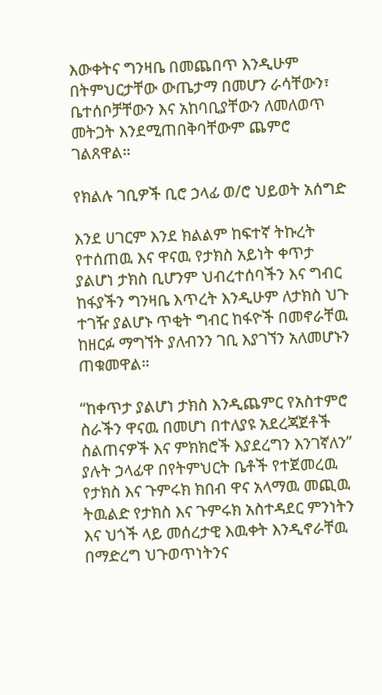እውቀትና ግንዛቤ በመጨበጥ እንዲሁም በትምህርታቸው ውጤታማ በመሆን ራሳቸውን፣ ቤተሰቦቻቸውን እና አከባቢያቸውን ለመለወጥ መትጋት እንደሚጠበቅባቸውም ጨምሮ ገልጸዋል።

የክልሉ ገቢዎች ቢሮ ኃላፊ ወ/ሮ ህይወት አሰግድ

እንደ ሀገርም እንደ ክልልም ከፍተኛ ትኩረት የተሰጠዉ እና ዋናዉ የታክስ አይነት ቀጥታ ያልሆነ ታክስ ቢሆንም ህብረተሰባችን እና ግብር ከፋያችን ግንዛቤ እጥረት እንዲሁም ለታክስ ህጉ ተገዥ ያልሆኑ ጥቂት ግብር ከፋዮች በመኖራቸዉ ከዘርፉ ማግኘት ያለብንን ገቢ እያገኘን አለመሆኑን ጠቁመዋል።

“ከቀጥታ ያልሆነ ታክስ እንዲጨምር የአስተምሮ ስራችን ዋናዉ በመሆነ በተለያዩ አደረጃጀቶች ስልጠናዎች እና ምክክሮች እያደረግን እንገኛለን” ያሉት ኃላፊዋ በየትምህርት ቤቶች የተጀመረዉ የታክስ እና ጉምሩክ ክበብ ዋና አላማዉ መጪዉ ትዉልድ የታክስ እና ጉምሩክ አስተዳደር ምንነትን እና ህጎች ላይ መሰረታዊ እዉቀት እንዲኖራቸዉ በማድረግ ህጉወጥነትንና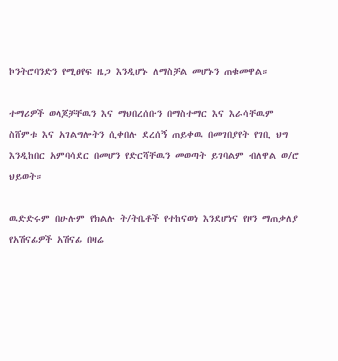ኮንትሮባንድን የሚፀየፍ ዜጋ እንዲሆኑ ለማስቻል መሆኑን ጠቁመዋል።

ተማሪዎች ወላጆቻቸዉን እና ማህበረሰቡን በማስተማር እና እራሳቸዉም ስሸምቱ እና አገልግሎትን ሲቀበሉ ደረሰኝ ጠይቀዉ በመገበያየት የገቢ ህግ እንዲከበር አምባሳደር በመሆን የድርሻቸዉን መወጣት ይገባልም ብለዋል ወ/ሮ ህይወት።

ዉድድሩም በሁሉም የክልሉ ት/ትቤቶች የተከናወነ እንደሆነና የዞን ማጠቃለያ የአሽናፊዎች አሽናፊ በዛሬ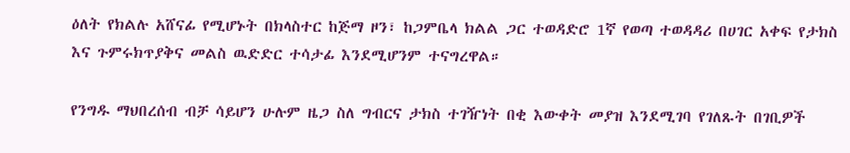ዕለት የክልሉ አሸናፊ የሚሆኑት በክላስተር ከጅማ ዞን፣ ከጋምቤላ ክልል ጋር ተወዳድሮ 1ኛ የወጣ ተወዳዳሪ በሀገር አቀፍ የታክስ እና ጉምሩክጥያቅና መልስ ዉድድር ተሳታፊ እንደሚሆንም ተናግረዋል።

የንግዱ ማህበረሰብ ብቻ ሳይሆን ሁሉም ዜጋ ስለ ግብርና ታክስ ተገዥነት በቂ እውቀት መያዝ እንደሚገባ የገለጹት በገቢዎች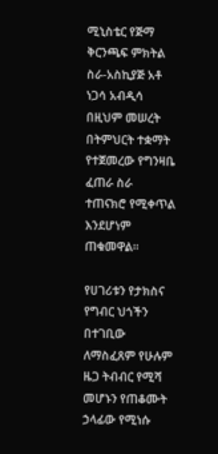ሚኒስቴር የጅማ ቅርንጫፍ ምክትል ስራ-አስኪያጅ አቶ ነጋሳ አብዲሳ በዚህም መሠረት በትምህርት ተቋማት የተጀመረው የግንዛቤ ፈጠራ ስራ ተጠናክሮ የሚቀጥል እንደሆነም ጠቁመዋል።

የሀገሪቱን የታክስና የግብር ህጎችን በተገቢው ለማስፈጸም የሁሉም ዜጋ ትብብር የሚሻ መሆኑን የጠቆሙት ኃላፊው የሚነሱ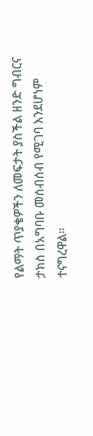የልማት ጥያቄዎችን ለመፍታት ያስችል ዘንድ ግብርና ታክስ በአግባቡ መሰብሰብ የሚገባ እንደሆነም ተናግረዋል።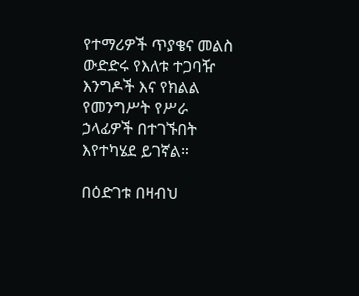የተማሪዎች ጥያቄና መልስ ውድድሩ የእለቱ ተጋባዥ እንግዶች እና የክልል የመንግሥት የሥራ ኃላፊዎች በተገኙበት እየተካሄደ ይገኛል።

በዕድገቱ በዛብህ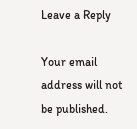Leave a Reply

Your email address will not be published.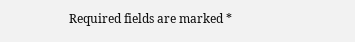Required fields are marked *